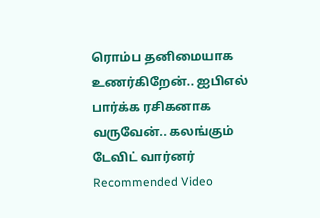ரொம்ப தனிமையாக உணர்கிறேன்.. ஐபிஎல் பார்க்க ரசிகனாக வருவேன்.. கலங்கும் டேவிட் வார்னர்
Recommended Video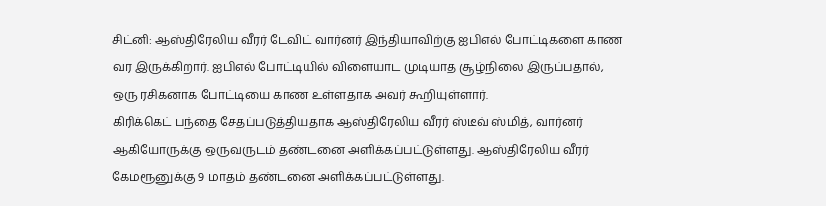சிட்னி: ஆஸ்திரேலிய வீரர் டேவிட் வார்னர் இந்தியாவிற்கு ஐபிஎல் போட்டிகளை காண வர இருக்கிறார். ஐபிஎல் போட்டியில் விளையாட முடியாத சூழ்நிலை இருப்பதால், ஒரு ரசிகனாக போட்டியை காண உள்ளதாக அவர் கூறியுள்ளார்.
கிரிக்கெட் பந்தை சேதப்படுத்தியதாக ஆஸ்திரேலிய வீரர் ஸ்டீவ் ஸ்மித், வார்னர் ஆகியோருக்கு ஒருவருடம் தண்டனை அளிக்கப்பட்டுள்ளது. ஆஸ்திரேலிய வீரர் கேமரூனுக்கு 9 மாதம் தண்டனை அளிக்கப்பட்டுள்ளது.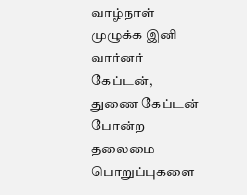வாழ்நாள் முழுக்க இனி வார்னர் கேப்டன், துணை கேப்டன் போன்ற தலைமை பொறுப்புகளை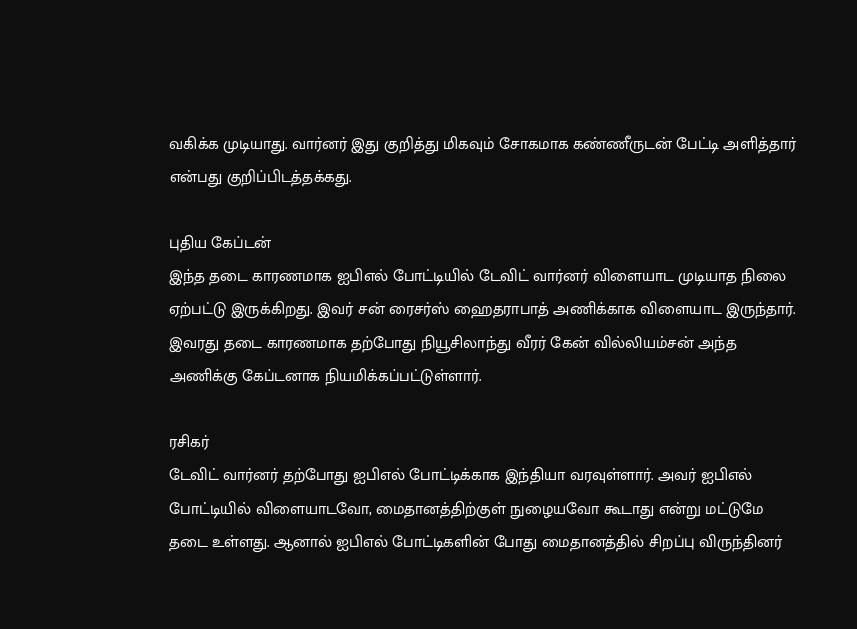வகிக்க முடியாது. வார்னர் இது குறித்து மிகவும் சோகமாக கண்ணீருடன் பேட்டி அளித்தார் என்பது குறிப்பிடத்தக்கது.

புதிய கேப்டன்
இந்த தடை காரணமாக ஐபிஎல் போட்டியில் டேவிட் வார்னர் விளையாட முடியாத நிலை ஏற்பட்டு இருக்கிறது. இவர் சன் ரைசர்ஸ் ஹைதராபாத் அணிக்காக விளையாட இருந்தார். இவரது தடை காரணமாக தற்போது நியூசிலாந்து வீரர் கேன் வில்லியம்சன் அந்த அணிக்கு கேப்டனாக நியமிக்கப்பட்டுள்ளார்.

ரசிகர்
டேவிட் வார்னர் தற்போது ஐபிஎல் போட்டிக்காக இந்தியா வரவுள்ளார். அவர் ஐபிஎல் போட்டியில் விளையாடவோ, மைதானத்திற்குள் நுழையவோ கூடாது என்று மட்டுமே தடை உள்ளது. ஆனால் ஐபிஎல் போட்டிகளின் போது மைதானத்தில் சிறப்பு விருந்தினர்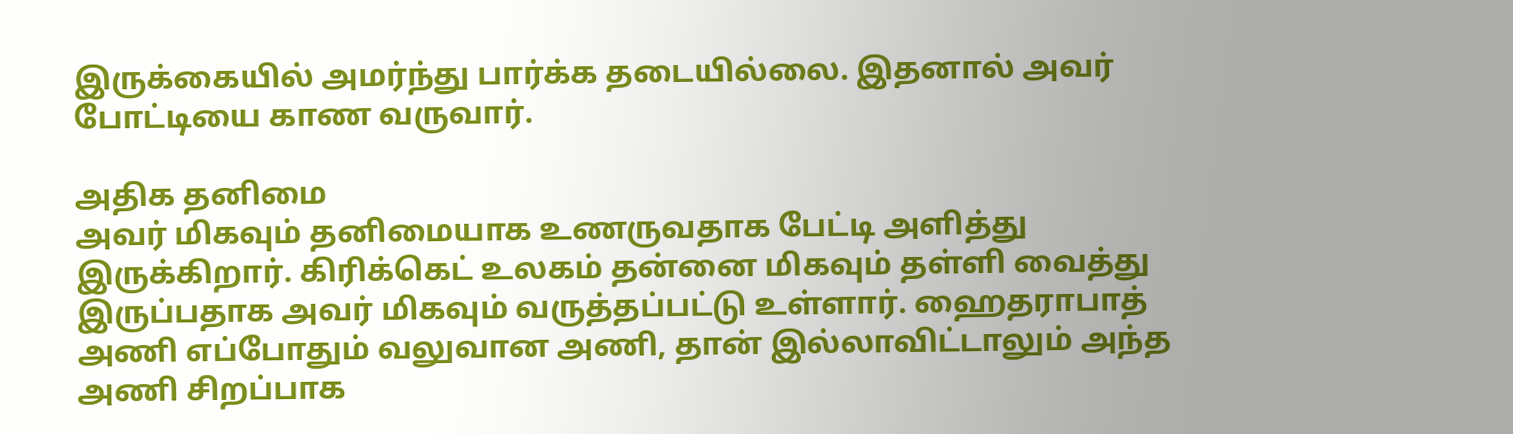இருக்கையில் அமர்ந்து பார்க்க தடையில்லை. இதனால் அவர் போட்டியை காண வருவார்.

அதிக தனிமை
அவர் மிகவும் தனிமையாக உணருவதாக பேட்டி அளித்து இருக்கிறார். கிரிக்கெட் உலகம் தன்னை மிகவும் தள்ளி வைத்து இருப்பதாக அவர் மிகவும் வருத்தப்பட்டு உள்ளார். ஹைதராபாத் அணி எப்போதும் வலுவான அணி, தான் இல்லாவிட்டாலும் அந்த அணி சிறப்பாக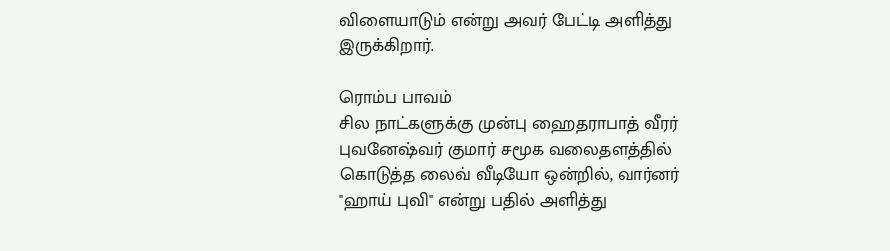விளையாடும் என்று அவர் பேட்டி அளித்து இருக்கிறார்.

ரொம்ப பாவம்
சில நாட்களுக்கு முன்பு ஹைதராபாத் வீரர் புவனேஷ்வர் குமார் சமூக வலைதளத்தில் கொடுத்த லைவ் வீடியோ ஒன்றில், வார்னர் ''ஹாய் புவி'' என்று பதில் அளித்து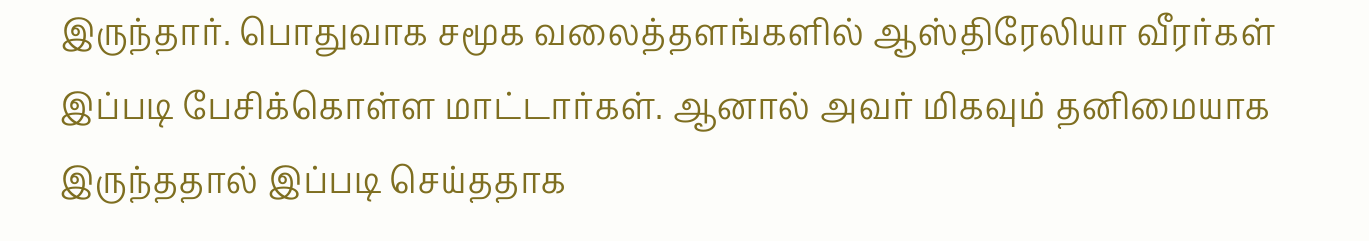இருந்தார். பொதுவாக சமூக வலைத்தளங்களில் ஆஸ்திரேலியா வீரர்கள் இப்படி பேசிக்கொள்ள மாட்டார்கள். ஆனால் அவர் மிகவும் தனிமையாக இருந்ததால் இப்படி செய்ததாக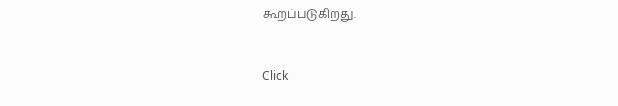கூறப்படுகிறது.


Click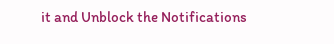it and Unblock the Notifications